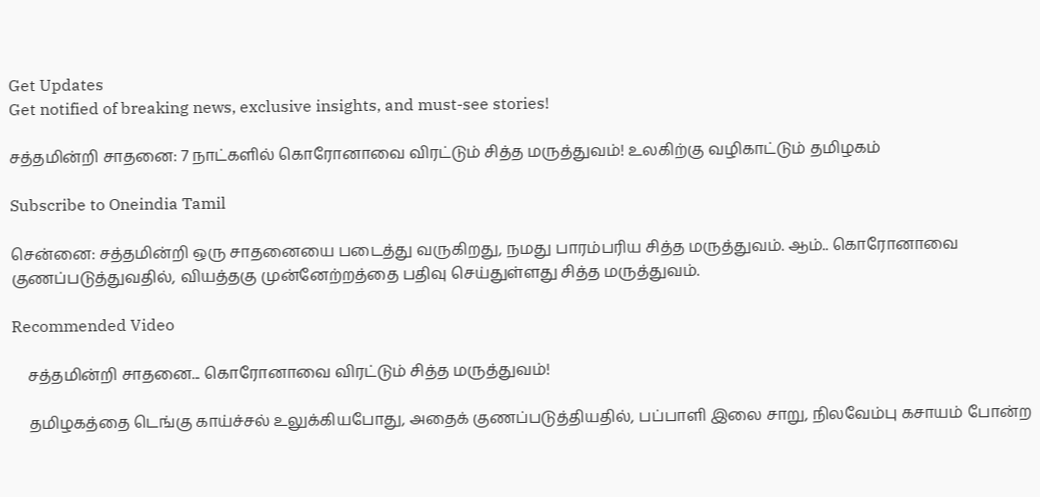Get Updates
Get notified of breaking news, exclusive insights, and must-see stories!

சத்தமின்றி சாதனை: 7 நாட்களில் கொரோனாவை விரட்டும் சித்த மருத்துவம்! உலகிற்கு வழிகாட்டும் தமிழகம்

Subscribe to Oneindia Tamil

சென்னை: சத்தமின்றி ஒரு சாதனையை படைத்து வருகிறது, நமது பாரம்பரிய சித்த மருத்துவம். ஆம்.. கொரோனாவை குணப்படுத்துவதில், வியத்தகு முன்னேற்றத்தை பதிவு செய்துள்ளது சித்த மருத்துவம்.

Recommended Video

    சத்தமின்றி சாதனை... கொரோனாவை விரட்டும் சித்த மருத்துவம்!

    தமிழகத்தை டெங்கு காய்ச்சல் உலுக்கியபோது, அதைக் குணப்படுத்தியதில், பப்பாளி இலை சாறு, நிலவேம்பு கசாயம் போன்ற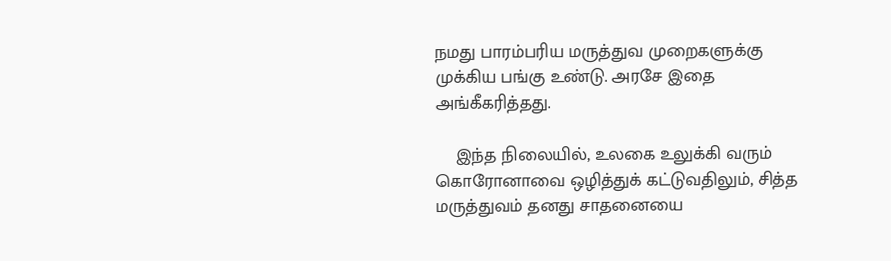நமது பாரம்பரிய மருத்துவ முறைகளுக்கு முக்கிய பங்கு உண்டு. அரசே இதை அங்கீகரித்தது.

    இந்த நிலையில், உலகை உலுக்கி வரும் கொரோனாவை ஒழித்துக் கட்டுவதிலும், சித்த மருத்துவம் தனது சாதனையை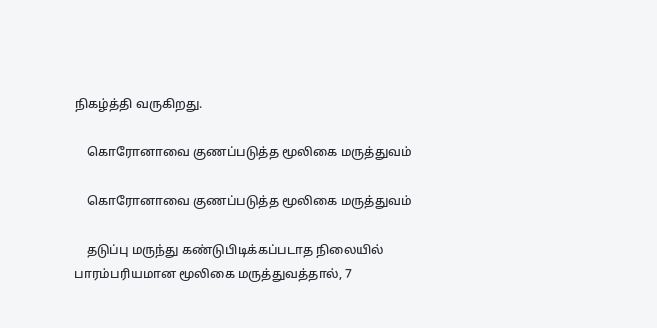நிகழ்த்தி வருகிறது.

    கொரோனாவை குணப்படுத்த மூலிகை மருத்துவம்

    கொரோனாவை குணப்படுத்த மூலிகை மருத்துவம்

    தடுப்பு மருந்து கண்டுபிடிக்கப்படாத நிலையில் பாரம்பரியமான மூலிகை மருத்துவத்தால், 7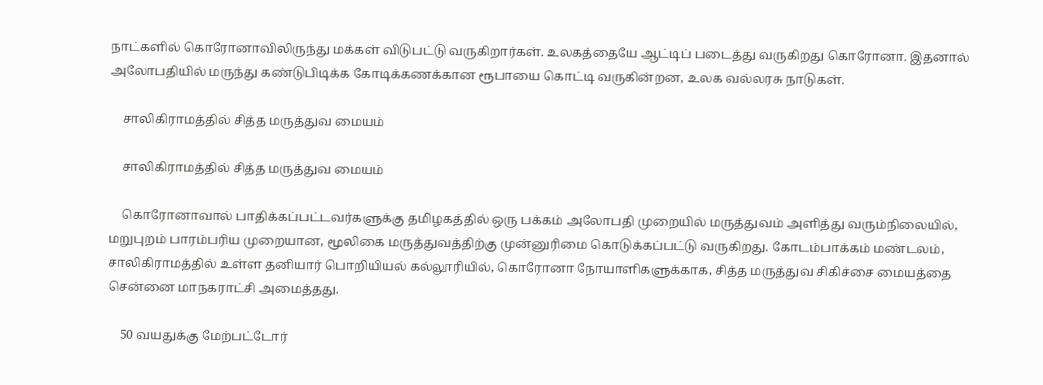நாட்களில் கொரோனாவிலிருந்து மக்கள் விடுபட்டு வருகிறார்கள். உலகத்தையே ஆட்டிப் படைத்து வருகிறது கொரோனா. இதனால் அலோபதியில் மருந்து கண்டுபிடிக்க கோடிக்கணக்கான ரூபாயை கொட்டி வருகின்றன, உலக வல்லரசு நாடுகள்.

    சாலிகிராமத்தில் சித்த மருத்துவ மையம்

    சாலிகிராமத்தில் சித்த மருத்துவ மையம்

    கொரோனாவால் பாதிக்கப்பட்டவர்களுக்கு தமிழகத்தில் ஒரு பக்கம் அலோபதி முறையில் மருத்துவம் அளித்து வரும்நிலையில், மறுபுறம் பாரம்பரிய முறையான, மூலிகை மருத்துவத்திற்கு முன்னுரிமை கொடுக்கப்பட்டு வருகிறது. கோடம்பாக்கம் மண்டலம், சாலிகிராமத்தில் உள்ள தனியார் பொறியியல் கல்லூரியில், கொரோனா நோயாளிகளுக்காக, சித்த மருத்துவ சிகிச்சை மையத்தை சென்னை மாநகராட்சி அமைத்தது.

    50 வயதுக்கு மேற்பட்டோர்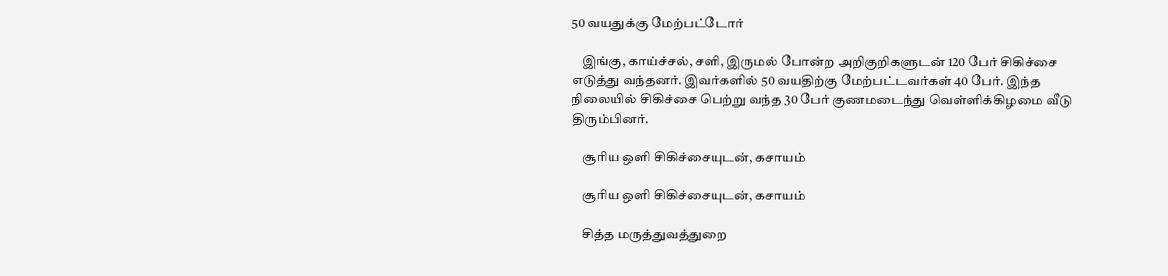50 வயதுக்கு மேற்பட்டோர்

    இங்கு, காய்ச்சல், சளி, இருமல் போன்ற அறிகுறிகளுடன் 120 பேர் சிகிச்சை எடுத்து வந்தனர். இவர்களில் 50 வயதிற்கு மேற்பட்டவர்கள் 40 பேர். இந்த நிலையில் சிகிச்சை பெற்று வந்த 30 பேர் குணமடைந்து வெள்ளிக்கிழமை வீடு திரும்பினர்.

    சூரிய ஒளி சிகிச்சையுடன், கசாயம்

    சூரிய ஒளி சிகிச்சையுடன், கசாயம்

    சித்த மருத்துவத்துறை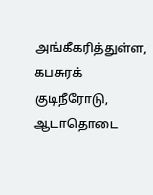அங்கீகரித்துள்ள, கபசுரக் குடிநீரோடு, ஆடாதொடை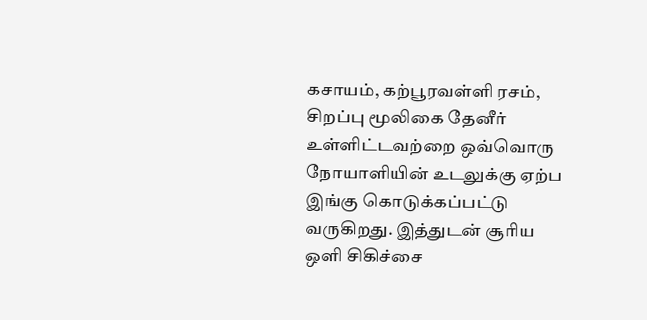கசாயம், கற்பூரவள்ளி ரசம், சிறப்பு மூலிகை தேனீர் உள்ளிட்டவற்றை ஒவ்வொரு நோயாளியின் உடலுக்கு ஏற்ப இங்கு கொடுக்கப்பட்டு வருகிறது. இத்துடன் சூரிய ஒளி சிகிச்சை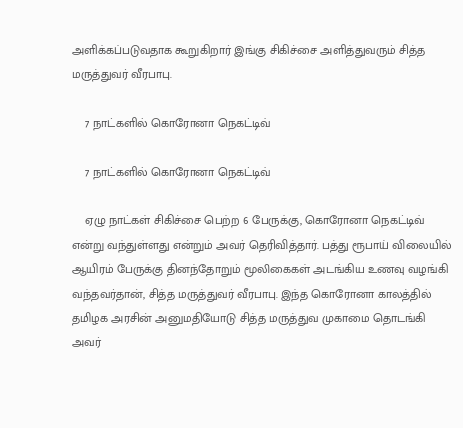அளிக்கப்படுவதாக கூறுகிறார் இங்கு சிகிச்சை அளித்துவரும் சித்த மருத்துவர் வீரபாபு.

    7 நாட்களில் கொரோனா நெகட்டிவ்

    7 நாட்களில் கொரோனா நெகட்டிவ்

    ஏழு நாட்கள் சிகிச்சை பெற்ற 6 பேருக்கு, கொரோனா நெகட்டிவ் என்று வந்துள்ளது என்றும் அவர் தெரிவித்தார். பத்து ரூபாய் விலையில் ஆயிரம் பேருக்கு தினந்தோறும் மூலிகைகள் அடங்கிய உணவு வழங்கி வந்தவர்தான், சித்த மருத்துவர் வீரபாபு. இந்த கொரோனா காலத்தில் தமிழக அரசின் அனுமதியோடு சித்த மருத்துவ முகாமை தொடங்கி அவர்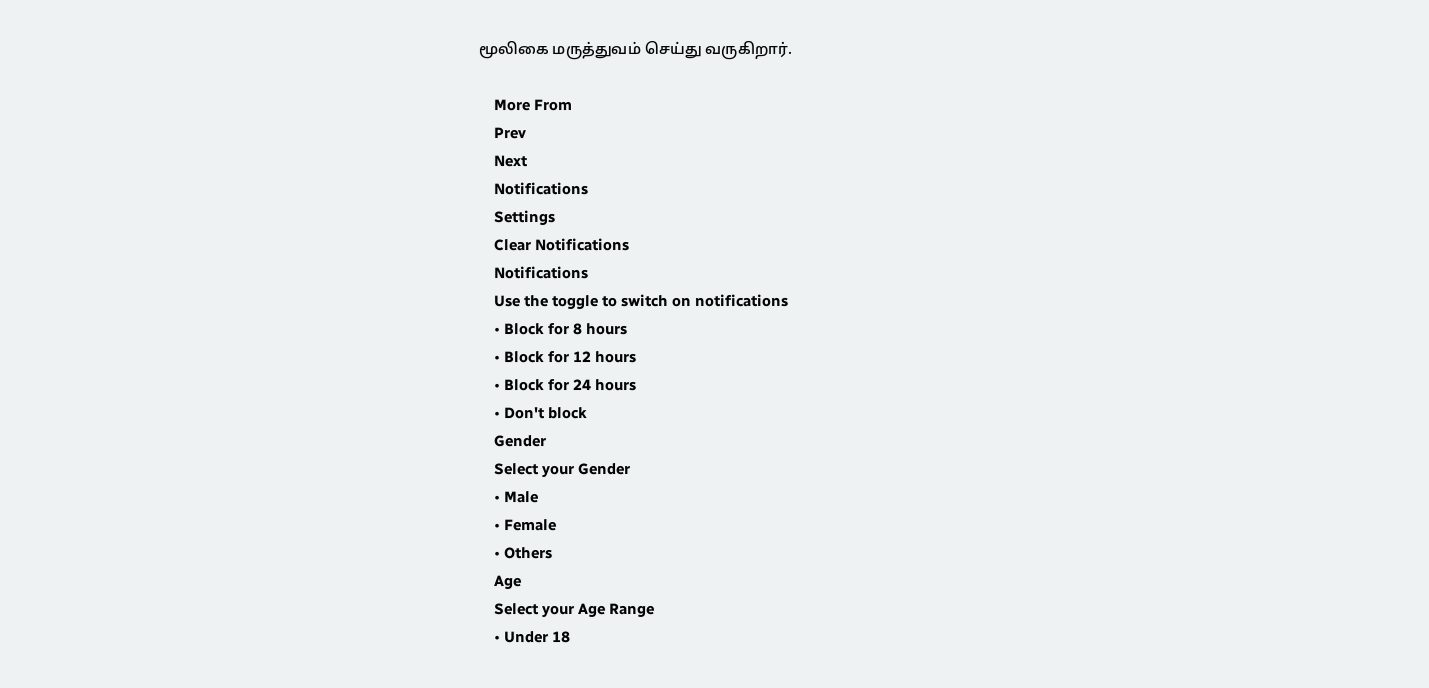மூலிகை மருத்துவம் செய்து வருகிறார்.

    More From
    Prev
    Next
    Notifications
    Settings
    Clear Notifications
    Notifications
    Use the toggle to switch on notifications
    • Block for 8 hours
    • Block for 12 hours
    • Block for 24 hours
    • Don't block
    Gender
    Select your Gender
    • Male
    • Female
    • Others
    Age
    Select your Age Range
    • Under 18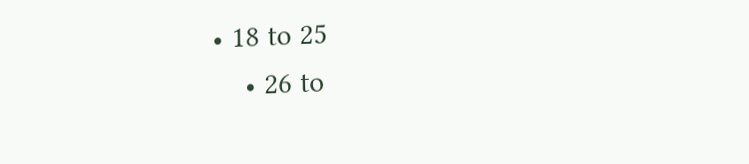• 18 to 25
    • 26 to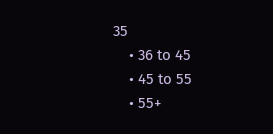35
    • 36 to 45
    • 45 to 55
    • 55+